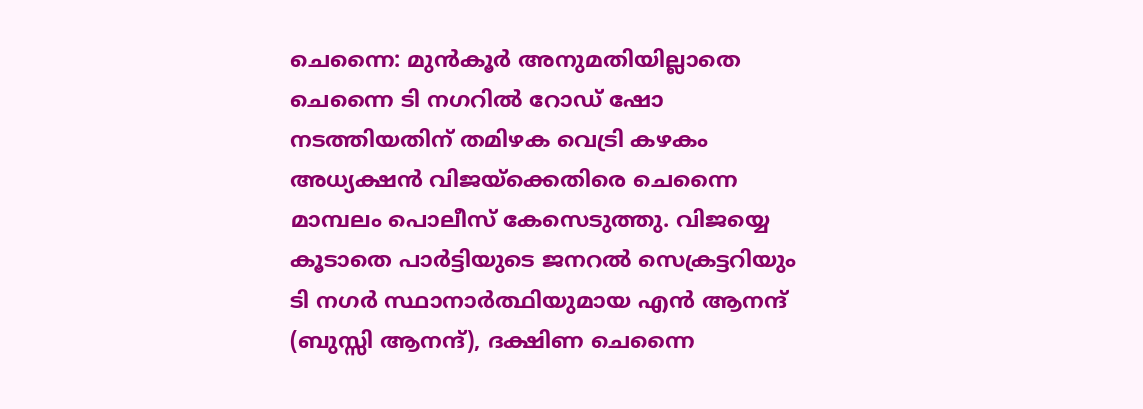ചെന്നൈ: മുൻകൂർ അനുമതിയില്ലാതെ ചെന്നൈ ടി നഗറിൽ റോഡ് ഷോ നടത്തിയതിന് തമിഴക വെട്രി കഴകം അധ്യക്ഷൻ വിജയ്ക്കെതിരെ ചെന്നൈ മാമ്പലം പൊലീസ് കേസെടുത്തു. വിജയ്യെ കൂടാതെ പാർട്ടിയുടെ ജനറൽ സെക്രട്ടറിയും ടി നഗർ സ്ഥാനാർത്ഥിയുമായ എൻ ആനന്ദ് (ബുസ്സി ആനന്ദ്), ദക്ഷിണ ചെന്നൈ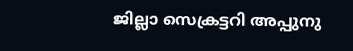ജില്ലാ സെക്രട്ടറി അപ്പുനു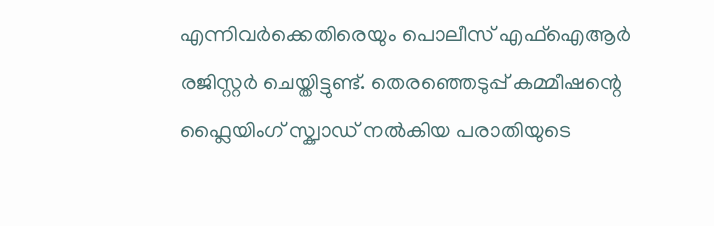എന്നിവർക്കെതിരെയും പൊലീസ് എഫ്ഐആർ രജിസ്റ്റർ ചെയ്തിട്ടുണ്ട്. തെരഞ്ഞെടുപ്പ് കമ്മീഷന്റെ ഫ്ലൈയിംഗ് സ്ക്വാഡ് നൽകിയ പരാതിയുടെ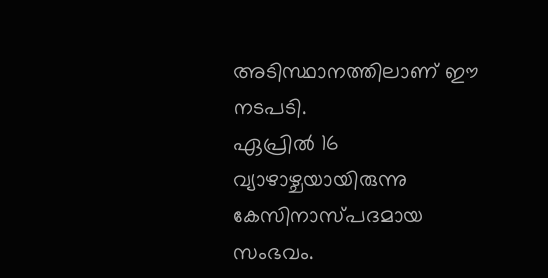അടിസ്ഥാനത്തിലാണ് ഈ നടപടി.
ഏപ്രിൽ 16 വ്യാഴാഴ്ചയായിരുന്നു കേസിനാസ്പദമായ സംഭവം.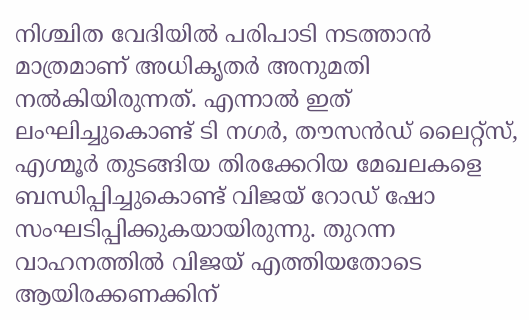നിശ്ചിത വേദിയിൽ പരിപാടി നടത്താൻ മാത്രമാണ് അധികൃതർ അനുമതി നൽകിയിരുന്നത്. എന്നാൽ ഇത് ലംഘിച്ചുകൊണ്ട് ടി നഗർ, തൗസൻഡ് ലൈറ്റ്സ്, എഗ്മൂർ തുടങ്ങിയ തിരക്കേറിയ മേഖലകളെ ബന്ധിപ്പിച്ചുകൊണ്ട് വിജയ് റോഡ് ഷോ സംഘടിപ്പിക്കുകയായിരുന്നു. തുറന്ന വാഹനത്തിൽ വിജയ് എത്തിയതോടെ ആയിരക്കണക്കിന്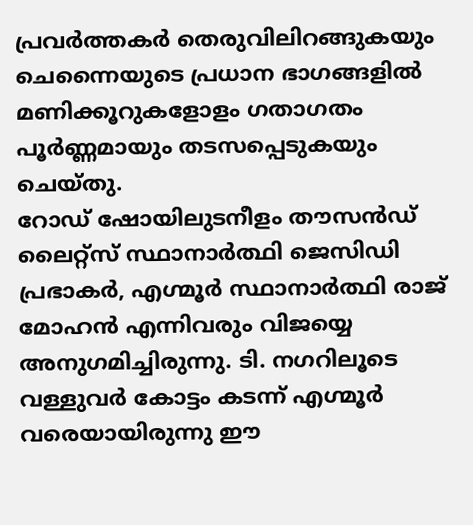പ്രവർത്തകർ തെരുവിലിറങ്ങുകയും ചെന്നൈയുടെ പ്രധാന ഭാഗങ്ങളിൽ മണിക്കൂറുകളോളം ഗതാഗതം പൂർണ്ണമായും തടസപ്പെടുകയും ചെയ്തു.
റോഡ് ഷോയിലുടനീളം തൗസൻഡ് ലൈറ്റ്സ് സ്ഥാനാർത്ഥി ജെസിഡി പ്രഭാകർ, എഗ്മൂർ സ്ഥാനാർത്ഥി രാജ് മോഹൻ എന്നിവരും വിജയ്യെ അനുഗമിച്ചിരുന്നു. ടി. നഗറിലൂടെ വള്ളുവർ കോട്ടം കടന്ന് എഗ്മൂർ വരെയായിരുന്നു ഈ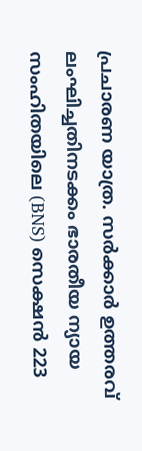പ്രചാരണ യാത്ര. സർക്കാർ ഉത്തരവ് ലംഘിച്ചതിനടക്കം ഭാരതീയ ന്യായ സംഹിതയിലെ (BNS) സെക്ഷൻ 223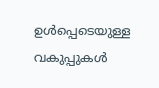ഉൾപ്പെടെയുള്ള വകുപ്പുകൾ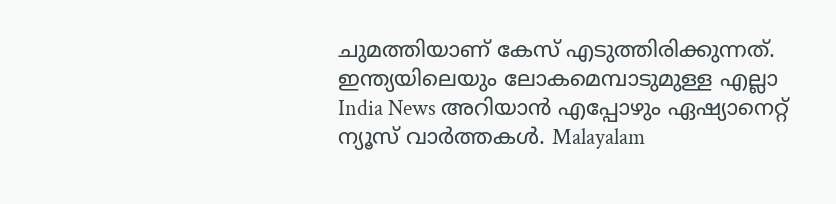ചുമത്തിയാണ് കേസ് എടുത്തിരിക്കുന്നത്.
ഇന്ത്യയിലെയും ലോകമെമ്പാടുമുള്ള എല്ലാ India News അറിയാൻ എപ്പോഴും ഏഷ്യാനെറ്റ് ന്യൂസ് വാർത്തകൾ. Malayalam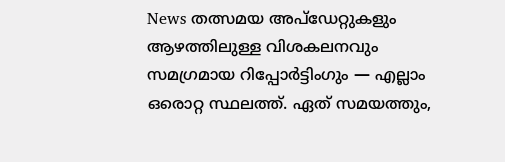News തത്സമയ അപ്ഡേറ്റുകളും ആഴത്തിലുള്ള വിശകലനവും സമഗ്രമായ റിപ്പോർട്ടിംഗും — എല്ലാം ഒരൊറ്റ സ്ഥലത്ത്. ഏത് സമയത്തും,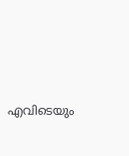എവിടെയും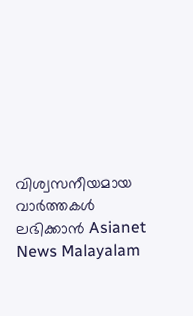വിശ്വസനീയമായ വാർത്തകൾ ലഭിക്കാൻ Asianet News Malayalam